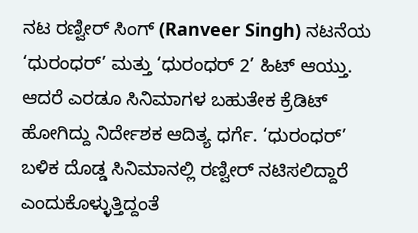ನಟ ರಣ್ವೀರ್ ಸಿಂಗ್ (Ranveer Singh) ನಟನೆಯ ‘ಧುರಂಧರ್’ ಮತ್ತು ‘ಧುರಂಧರ್ 2’ ಹಿಟ್ ಆಯ್ತು. ಆದರೆ ಎರಡೂ ಸಿನಿಮಾಗಳ ಬಹುತೇಕ ಕ್ರೆಡಿಟ್ ಹೋಗಿದ್ದು ನಿರ್ದೇಶಕ ಆದಿತ್ಯ ಧರ್ಗೆ. ‘ಧುರಂಧರ್’ ಬಳಿಕ ದೊಡ್ಡ ಸಿನಿಮಾನಲ್ಲಿ ರಣ್ವೀರ್ ನಟಿಸಲಿದ್ದಾರೆ ಎಂದುಕೊಳ್ಳುತ್ತಿದ್ದಂತೆ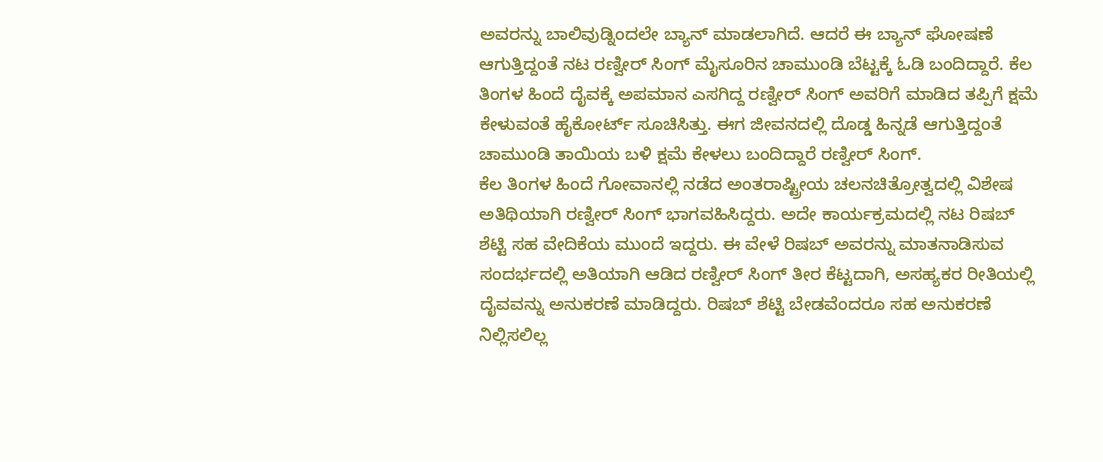ಅವರನ್ನು ಬಾಲಿವುಡ್ನಿಂದಲೇ ಬ್ಯಾನ್ ಮಾಡಲಾಗಿದೆ. ಆದರೆ ಈ ಬ್ಯಾನ್ ಘೋಷಣೆ ಆಗುತ್ತಿದ್ದಂತೆ ನಟ ರಣ್ವೀರ್ ಸಿಂಗ್ ಮೈಸೂರಿನ ಚಾಮುಂಡಿ ಬೆಟ್ಟಕ್ಕೆ ಓಡಿ ಬಂದಿದ್ದಾರೆ. ಕೆಲ ತಿಂಗಳ ಹಿಂದೆ ದೈವಕ್ಕೆ ಅಪಮಾನ ಎಸಗಿದ್ದ ರಣ್ವೀರ್ ಸಿಂಗ್ ಅವರಿಗೆ ಮಾಡಿದ ತಪ್ಪಿಗೆ ಕ್ಷಮೆ ಕೇಳುವಂತೆ ಹೈಕೋರ್ಟ್ ಸೂಚಿಸಿತ್ತು. ಈಗ ಜೀವನದಲ್ಲಿ ದೊಡ್ಡ ಹಿನ್ನಡೆ ಆಗುತ್ತಿದ್ದಂತೆ ಚಾಮುಂಡಿ ತಾಯಿಯ ಬಳಿ ಕ್ಷಮೆ ಕೇಳಲು ಬಂದಿದ್ದಾರೆ ರಣ್ವೀರ್ ಸಿಂಗ್.
ಕೆಲ ತಿಂಗಳ ಹಿಂದೆ ಗೋವಾನಲ್ಲಿ ನಡೆದ ಅಂತರಾಷ್ಟ್ರೀಯ ಚಲನಚಿತ್ರೋತ್ವದಲ್ಲಿ ವಿಶೇಷ ಅತಿಥಿಯಾಗಿ ರಣ್ವೀರ್ ಸಿಂಗ್ ಭಾಗವಹಿಸಿದ್ದರು. ಅದೇ ಕಾರ್ಯಕ್ರಮದಲ್ಲಿ ನಟ ರಿಷಬ್ ಶೆಟ್ಟಿ ಸಹ ವೇದಿಕೆಯ ಮುಂದೆ ಇದ್ದರು. ಈ ವೇಳೆ ರಿಷಬ್ ಅವರನ್ನು ಮಾತನಾಡಿಸುವ ಸಂದರ್ಭದಲ್ಲಿ ಅತಿಯಾಗಿ ಆಡಿದ ರಣ್ವೀರ್ ಸಿಂಗ್ ತೀರ ಕೆಟ್ಟದಾಗಿ, ಅಸಹ್ಯಕರ ರೀತಿಯಲ್ಲಿ ದೈವವನ್ನು ಅನುಕರಣೆ ಮಾಡಿದ್ದರು. ರಿಷಬ್ ಶೆಟ್ಟಿ ಬೇಡವೆಂದರೂ ಸಹ ಅನುಕರಣೆ ನಿಲ್ಲಿಸಲಿಲ್ಲ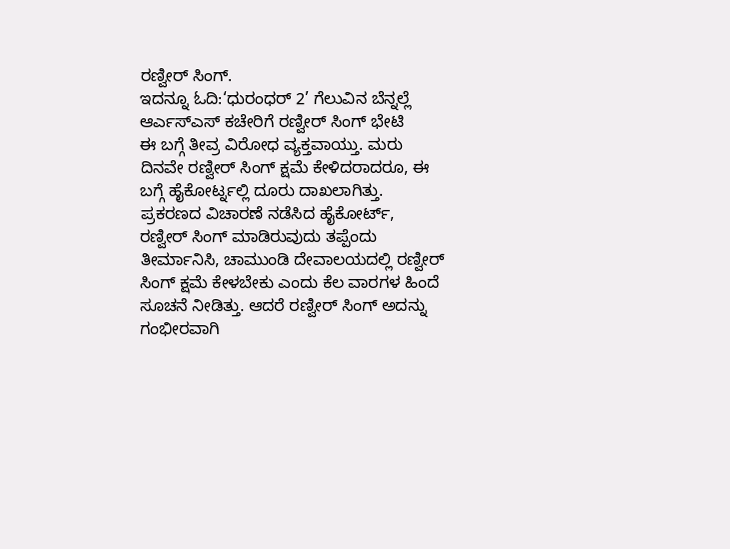ರಣ್ವೀರ್ ಸಿಂಗ್.
ಇದನ್ನೂ ಓದಿ:‘ಧುರಂಧರ್ 2’ ಗೆಲುವಿನ ಬೆನ್ನಲ್ಲೆ ಆರ್ಎಸ್ಎಸ್ ಕಚೇರಿಗೆ ರಣ್ವೀರ್ ಸಿಂಗ್ ಭೇಟಿ
ಈ ಬಗ್ಗೆ ತೀವ್ರ ವಿರೋಧ ವ್ಯಕ್ತವಾಯ್ತು. ಮರು ದಿನವೇ ರಣ್ವೀರ್ ಸಿಂಗ್ ಕ್ಷಮೆ ಕೇಳಿದರಾದರೂ, ಈ ಬಗ್ಗೆ ಹೈಕೋರ್ಟ್ನಲ್ಲಿ ದೂರು ದಾಖಲಾಗಿತ್ತು. ಪ್ರಕರಣದ ವಿಚಾರಣೆ ನಡೆಸಿದ ಹೈಕೋರ್ಟ್, ರಣ್ವೀರ್ ಸಿಂಗ್ ಮಾಡಿರುವುದು ತಪ್ಪೆಂದು ತೀರ್ಮಾನಿಸಿ, ಚಾಮುಂಡಿ ದೇವಾಲಯದಲ್ಲಿ ರಣ್ವೀರ್ ಸಿಂಗ್ ಕ್ಷಮೆ ಕೇಳಬೇಕು ಎಂದು ಕೆಲ ವಾರಗಳ ಹಿಂದೆ ಸೂಚನೆ ನೀಡಿತ್ತು. ಆದರೆ ರಣ್ವೀರ್ ಸಿಂಗ್ ಅದನ್ನು ಗಂಭೀರವಾಗಿ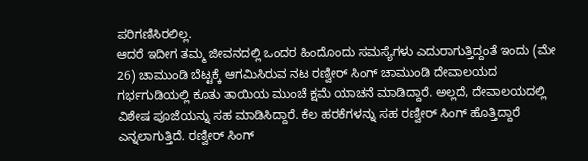ಪರಿಗಣಿಸಿರಲಿಲ್ಲ.
ಆದರೆ ಇದೀಗ ತಮ್ಮ ಜೀವನದಲ್ಲಿ ಒಂದರ ಹಿಂದೊಂದು ಸಮಸ್ಯೆಗಳು ಎದುರಾಗುತ್ತಿದ್ದಂತೆ ಇಂದು (ಮೇ 26) ಚಾಮುಂಡಿ ಬೆಟ್ಟಕ್ಕೆ ಆಗಮಿಸಿರುವ ನಟ ರಣ್ವೀರ್ ಸಿಂಗ್ ಚಾಮುಂಡಿ ದೇವಾಲಯದ ಗರ್ಭಗುಡಿಯಲ್ಲಿ ಕೂತು ತಾಯಿಯ ಮುಂಚೆ ಕ್ಷಮೆ ಯಾಚನೆ ಮಾಡಿದ್ದಾರೆ. ಅಲ್ಲದೆ, ದೇವಾಲಯದಲ್ಲಿ ವಿಶೇಷ ಪೂಜೆಯನ್ನು ಸಹ ಮಾಡಿಸಿದ್ದಾರೆ. ಕೆಲ ಹರಕೆಗಳನ್ನು ಸಹ ರಣ್ವೀರ್ ಸಿಂಗ್ ಹೊತ್ತಿದ್ದಾರೆ ಎನ್ನಲಾಗುತ್ತಿದೆ. ರಣ್ವೀರ್ ಸಿಂಗ್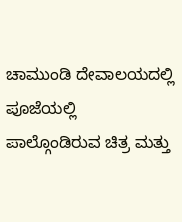ಚಾಮುಂಡಿ ದೇವಾಲಯದಲ್ಲಿ ಪೂಜೆಯಲ್ಲಿ ಪಾಲ್ಗೊಂಡಿರುವ ಚಿತ್ರ ಮತ್ತು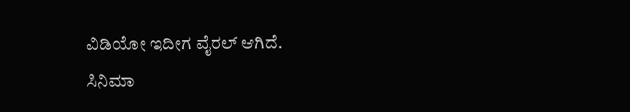ವಿಡಿಯೋ ಇದೀಗ ವೈರಲ್ ಆಗಿದೆ.
ಸಿನಿಮಾ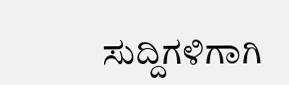ಸುದ್ದಿಗಳಿಗಾಗಿ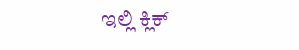ಇಲ್ಲಿ ಕ್ಲಿಕ್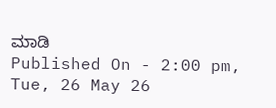ಮಾಡಿ
Published On - 2:00 pm, Tue, 26 May 26